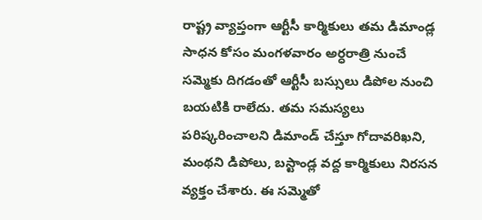రాష్ట్ర వ్యాప్తంగా ఆర్టీసీ కార్మికులు తమ డిమాండ్ల సాధన కోసం మంగళవారం అర్ధరాత్రి నుంచే సమ్మెకు దిగడంతో ఆర్టీసీ బస్సులు డిపోల నుంచి బయటికి రాలేదు. తమ సమస్యలు పరిష్కరించాలని డిమాండ్ చేస్తూ గోదావరిఖని, మంథని డిపోలు, బస్టాండ్ల వద్ద కార్మికులు నిరసన వ్యక్తం చేశారు. ఈ సమ్మెతో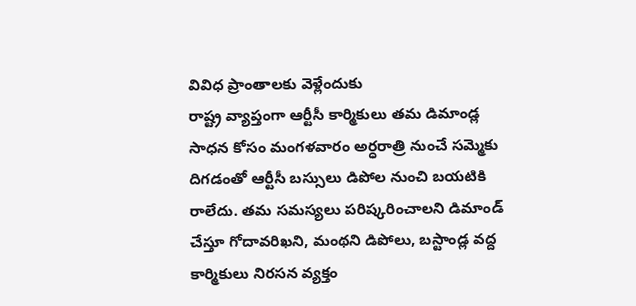వివిధ ప్రాంతాలకు వెళ్లేందుకు
రాష్ట్ర వ్యాప్తంగా ఆర్టీసీ కార్మికులు తమ డిమాండ్ల సాధన కోసం మంగళవారం అర్ధరాత్రి నుంచే సమ్మెకు దిగడంతో ఆర్టీసీ బస్సులు డిపోల నుంచి బయటికి రాలేదు. తమ సమస్యలు పరిష్కరించాలని డిమాండ్ చేస్తూ గోదావరిఖని, మంథని డిపోలు, బస్టాండ్ల వద్ద కార్మికులు నిరసన వ్యక్తం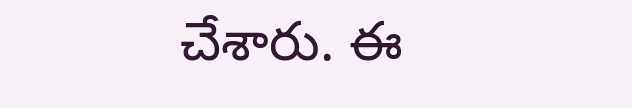చేశారు. ఈ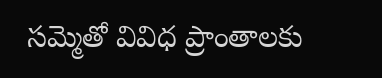సమ్మెతో వివిధ ప్రాంతాలకు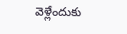వెళ్లేందుకు